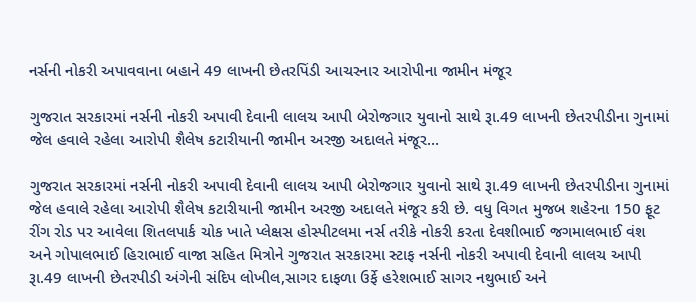નર્સની નોકરી અપાવવાના બહાને 49 લાખની છેતરપિંડી આચરનાર આરોપીના જામીન મંજૂર

ગુજરાત સરકારમાં નર્સની નોકરી અપાવી દેવાની લાલચ આપી બેરોજગાર યુવાનો સાથે રૂા.49 લાખની છેતરપીડીના ગુનામાં જેલ હવાલે રહેલા આરોપી શૈલેષ કટારીયાની જામીન અરજી અદાલતે મંજૂર…

ગુજરાત સરકારમાં નર્સની નોકરી અપાવી દેવાની લાલચ આપી બેરોજગાર યુવાનો સાથે રૂા.49 લાખની છેતરપીડીના ગુનામાં જેલ હવાલે રહેલા આરોપી શૈલેષ કટારીયાની જામીન અરજી અદાલતે મંજૂર કરી છે. વધુ વિગત મુજબ શહેરના 150 ફૂટ રીંગ રોડ પર આવેલા શિતલપાર્ક ચોક ખાતે પ્લેક્ષસ હોસ્પીટલમા નર્સ તરીકે નોકરી કરતા દેવશીભાઈ જગમાલભાઈ વંશ અને ગોપાલભાઈ હિરાભાઈ વાજા સહિત મિત્રોને ગુજરાત સરકારમા સ્ટાફ નર્સની નોકરી અપાવી દેવાની લાલચ આપી રૂા.49 લાખની છેતરપીડી અંગેની સંદિપ લોખીલ,સાગર દાફળા ઉર્ફે હરેશભાઈ સાગર નથુભાઈ અને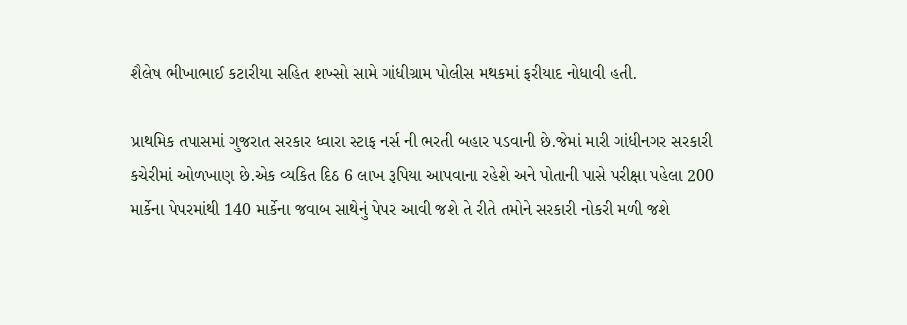શૈલેષ ભીખાભાઈ કટારીયા સહિત શખ્સો સામે ગાંધીગ્રામ પોલીસ મથકમાં ફરીયાદ નોધાવી હતી.

પ્રાથમિક તપાસમાં ગુજરાત સરકાર ધ્વારા સ્ટાફ નર્સ ની ભરતી બહાર પડવાની છે.જેમાં મારી ગાંધીનગર સરકારી કચેરીમાં ઓળખાણ છે.એક વ્યકિત દિઠ 6 લાખ રૂપિયા આપવાના રહેશે અને પોતાની પાસે પરીક્ષા પહેલા 200 માર્કેના પેપરમાંથી 140 માર્કેના જવાબ સાથેનું પેપર આવી જશે તે રીતે તમોને સરકારી નોકરી મળી જશે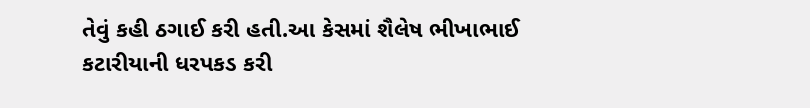તેવું કહી ઠગાઈ કરી હતી.આ કેસમાં શૈલેષ ભીખાભાઈ કટારીયાની ધરપકડ કરી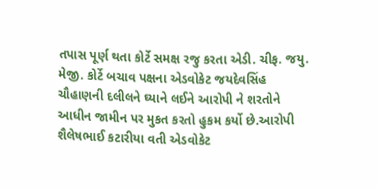તપાસ પૂર્ણ થતા કોર્ટે સમક્ષ રજુ કરતા એડી. ચીફ. જયુ. મેજી. કોર્ટે બચાવ પક્ષના એડવોકેટ જયદેવસિંહ ચૌહાણની દલીલને ઘ્યાને લઈને આરોપી ને શરતોને આધીન જામીન પર મુકત કરતો હુકમ કર્યો છે.આરોપી શૈલેષભાઈ કટારીયા વતી એડવોકેટ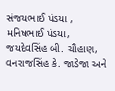સંજયભાઈ પંડયા , મનિષભાઈ પંડયા, જયદેવસિંહ બી. ચૌહાણ, વનરાજસિંહ કે. જાડેજા અને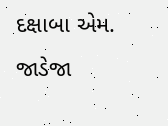દક્ષાબા એમ. જાડેજા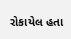રોકાયેલ હતા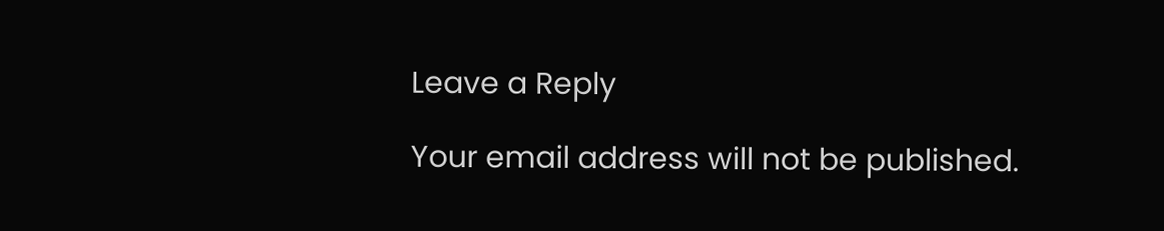Leave a Reply

Your email address will not be published.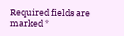Required fields are marked *